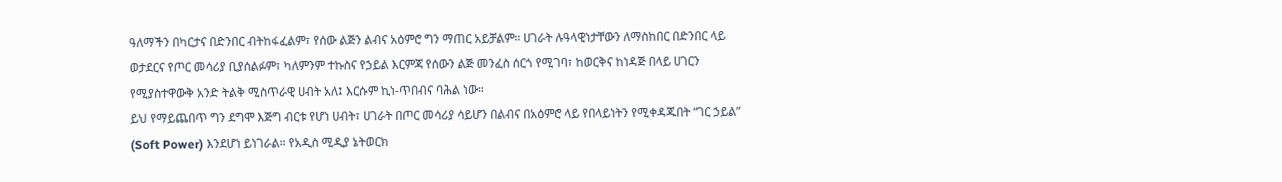ዓለማችን በካርታና በድንበር ብትከፋፈልም፣ የሰው ልጅን ልብና አዕምሮ ግን ማጠር አይቻልም። ሀገራት ሉዓላዊነታቸውን ለማስከበር በድንበር ላይ ወታደርና የጦር መሳሪያ ቢያሰልፉም፣ ካለምንም ተኩስና የኃይል እርምጃ የሰውን ልጅ መንፈስ ሰርጎ የሚገባ፣ ከወርቅና ከነዳጅ በላይ ሀገርን የሚያስተዋውቅ አንድ ትልቅ ሚስጥራዊ ሀብት አለ፤ እርሱም ኪነ-ጥበብና ባሕል ነው።
ይህ የማይጨበጥ ግን ደግሞ እጅግ ብርቱ የሆነ ሀብት፣ ሀገራት በጦር መሳሪያ ሳይሆን በልብና በአዕምሮ ላይ የበላይነትን የሚቀዳጁበት “ገር ኃይል” (Soft Power) እንደሆነ ይነገራል። የአዲስ ሚዲያ ኔትወርክ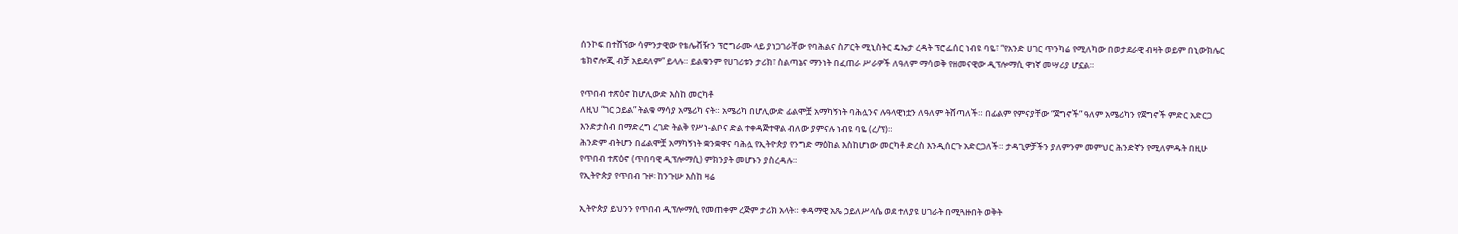ሰንኮፍ በተሸኘው ሳምንታዊው የቴሌቭዥን ፕሮግራሙ ላይ ያነጋገራቸው የባሕልና ስፖርት ሚኒስትር ዴኤታ ረዳት ፕሮፌሰር ነብዩ ባዬ፣ “የአንድ ሀገር ጥንካሬ የሚለካው በወታደራዊ ብዛት ወይም በኒውክሌር ቴክኖሎጂ ብቻ አይደለም” ይላሉ። ይልቁንም የሀገሪቱን ታሪክ፣ ስልጣኔና ማንነት በፈጠራ ሥራዎች ለዓለም ማሳወቅ የዘመናዊው ዲፕሎማሲ ዋነኛ መሣሪያ ሆኗል።

የጥበብ ተጽዕኖ ከሆሊውድ እስከ መርካቶ
ለዚህ “ገር ኃይል” ትልቁ ማሳያ አሜሪካ ናት። አሜሪካ በሆሊውድ ፊልሞቿ አማካኝነት ባሕሏንና ሉዓላዊነቷን ለዓለም ትሸጣለች። በፊልም የምናያቸው “ጀግኖች” ዓለም አሜሪካን የጀግኖች ምድር አድርጋ እንድታስብ በማድረግ ረገድ ትልቅ የሥነ-ልቦና ድል ተቀዳጅተዋል ብለው ያምናሉ ነብዩ ባዬ (ረ/ፕ)።
ሕንድም ብትሆን በፊልሞቿ አማካኝነት ቋንቋዋና ባሕሏ የኢትዮጵያ የንግድ ማዕከል እስከሆነው መርካቶ ድረስ እንዲሰርጉ አድርጋለች። ታዳጊዎቻችን ያለምንም መምህር ሕንድኛን የሚለምዱት በዚሁ የጥበብ ተጽዕኖ (ጥበባዊ ዲፕሎማሲ) ምክንያት መሆኑን ያስረዳሉ።
የኢትዮጵያ የጥበብ ጉዞ፡ ከንጉሡ እስከ ዛሬ

ኢትዮጵያ ይህንን የጥበብ ዲፕሎማሲ የመጠቀም ረጅም ታሪክ አላት። ቀዳማዊ አጼ ኃይለሥላሴ ወደ ተለያዩ ሀገራት በሚጓዙበት ወቅት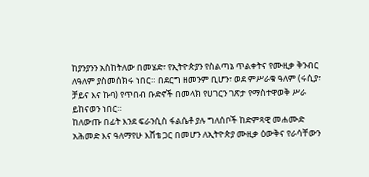ከያንያንን አስከትለው በመሄድ፣ የኢትዮጵያን የስልጣኔ ጥልቀትና የሙዚቃ ቅንብር ለዓለም ያስመሰክሩ ነበር። በደርግ ዘመንም ቢሆን፣ ወደ ምሥራቁ ዓለም (ሩሲያ፣ ቻይና እና ኩባ) የጥበብ ቡድኖች በመላክ የሀገርን ገጽታ የማስተዋወቅ ሥራ ይከናወን ነበር።
ከለውጡ በፊት እንደ ፍራንሲስ ፋልሴቶ ያሉ ግለሰቦች ከድምጻዊ መሐሙድ አሕመድ እና ዓለማየሁ እሸቴ ጋር በመሆን ለኢትዮጵያ ሙዚቃ ዕውቅና የራሳቸውን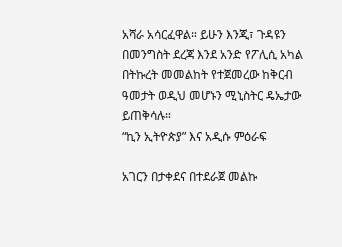አሻራ አሳርፈዋል። ይሁን እንጂ፣ ጉዳዩን በመንግስት ደረጃ እንደ አንድ የፖሊሲ አካል በትኩረት መመልከት የተጀመረው ከቅርብ ዓመታት ወዲህ መሆኑን ሚኒስትር ዴኤታው ይጠቅሳሉ።
“ኪን ኢትዮጵያ” እና አዲሱ ምዕራፍ

አገርን በታቀደና በተደራጀ መልኩ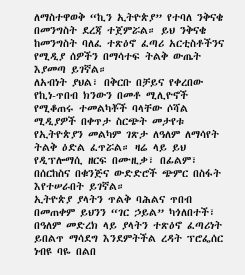ለማስተዋወቅ “ኪን ኢትዮጵያ” የተባለ ንቅናቄ በመንግስት ደረጃ ተጀምሯል። ይህ ንቅናቄ ከመንግስት ባለፈ ተጽዕኖ ፈጣሪ አርቲስቶችንና የሚዲያ ሰዎችን በማሳተፍ ትልቅ ውጤት እያመጣ ይገኛል።
ለአብነት ያህል፣ በቅርቡ በቻይና የቀረበው የኪነ-ጥበብ ክንውን በመቶ ሚሊዮኖች የሚቆጠሩ ተመልካቾች ባላቸው ሶሻል ሚዲያዎች በቀጥታ ስርጭት መታየቱ የኢትዮጵያን መልካም ገጽታ ለዓለም ለማሳየት ትልቅ ዕድል ፈጥሯል። ዛሬ ላይ ይህ የዲፕሎማሲ ዘርፍ በሙዚቃ፣ በፊልም፣ በሰርከስና በቁንጅና ውድድሮች ጭምር በስፋት እየተሠራበት ይገኛል።
ኢትዮጵያ ያላትን ጥልቅ ባሕልና ጥበብ በመጠቀም ይህንን “ገር ኃይል” ካጎለበተች፣ በዓለም መድረክ ላይ ያላትን ተጽዕኖ ፈጣሪነት ይበልጥ ማሳደግ እንደምትችል ረዳት ፕሮፌሰር ነብዩ ባዬ በልበ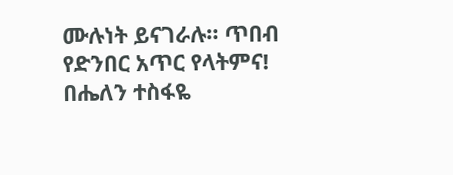ሙሉነት ይናገራሉ። ጥበብ የድንበር አጥር የላትምና!
በሔለን ተስፋዬ